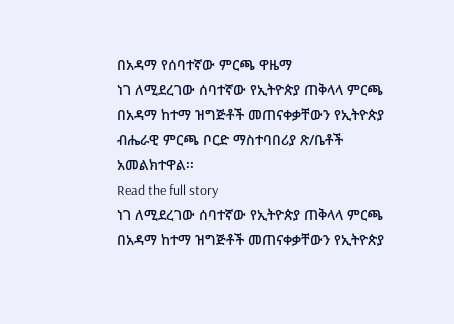በአዳማ የሰባተኛው ምርጫ ዋዜማ
ነገ ለሚደረገው ሰባተኛው የኢትዮጵያ ጠቅላላ ምርጫ በአዳማ ከተማ ዝግጅቶች መጠናቀቃቸውን የኢትዮጵያ ብሔራዊ ምርጫ ቦርድ ማስተባበሪያ ጽ/ቤቶች አመልክተዋል፡፡
Read the full story
ነገ ለሚደረገው ሰባተኛው የኢትዮጵያ ጠቅላላ ምርጫ በአዳማ ከተማ ዝግጅቶች መጠናቀቃቸውን የኢትዮጵያ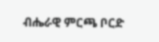ብሔራዊ ምርጫ ቦርድ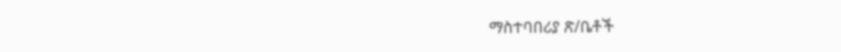ማስተባበሪያ ጽ/ቤቶች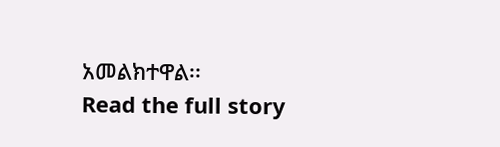አመልክተዋል፡፡
Read the full story